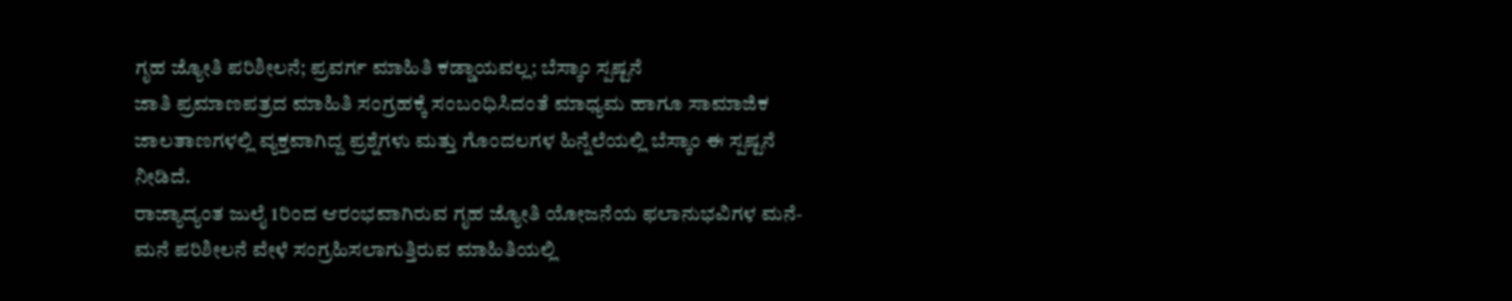ಗೃಹ ಜ್ಯೋತಿ ಪರಿಶೀಲನೆ; ಪ್ರವರ್ಗ ಮಾಹಿತಿ ಕಡ್ಡಾಯವಲ್ಲ; ಬೆಸ್ಕಾಂ ಸ್ಪಷ್ಟನೆ
ಜಾತಿ ಪ್ರಮಾಣಪತ್ರದ ಮಾಹಿತಿ ಸಂಗ್ರಹಕ್ಕೆ ಸಂಬಂಧಿಸಿದಂತೆ ಮಾಧ್ಯಮ ಹಾಗೂ ಸಾಮಾಜಿಕ ಜಾಲತಾಣಗಳಲ್ಲಿ ವ್ಯಕ್ತವಾಗಿದ್ದ ಪ್ರಶ್ನೆಗಳು ಮತ್ತು ಗೊಂದಲಗಳ ಹಿನ್ನೆಲೆಯಲ್ಲಿ ಬೆಸ್ಕಾಂ ಈ ಸ್ಪಷ್ಟನೆ ನೀಡಿದೆ.
ರಾಜ್ಯಾದ್ಯಂತ ಜುಲೈ 1ರಿಂದ ಆರಂಭವಾಗಿರುವ ಗೃಹ ಜ್ಯೋತಿ ಯೋಜನೆಯ ಫಲಾನುಭವಿಗಳ ಮನೆ-ಮನೆ ಪರಿಶೀಲನೆ ವೇಳೆ ಸಂಗ್ರಹಿಸಲಾಗುತ್ತಿರುವ ಮಾಹಿತಿಯಲ್ಲಿ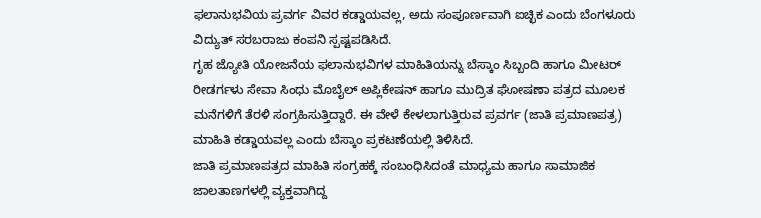ಫಲಾನುಭವಿಯ ಪ್ರವರ್ಗ ವಿವರ ಕಡ್ಡಾಯವಲ್ಲ, ಅದು ಸಂಪೂರ್ಣವಾಗಿ ಐಚ್ಛಿಕ ಎಂದು ಬೆಂಗಳೂರು ವಿದ್ಯುತ್ ಸರಬರಾಜು ಕಂಪನಿ ಸ್ಪಷ್ಟಪಡಿಸಿದೆ.
ಗೃಹ ಜ್ಯೋತಿ ಯೋಜನೆಯ ಫಲಾನುಭವಿಗಳ ಮಾಹಿತಿಯನ್ನು ಬೆಸ್ಕಾಂ ಸಿಬ್ಬಂದಿ ಹಾಗೂ ಮೀಟರ್ ರೀಡರ್ಗಳು ಸೇವಾ ಸಿಂಧು ಮೊಬೈಲ್ ಅಪ್ಲಿಕೇಷನ್ ಹಾಗೂ ಮುದ್ರಿತ ಘೋಷಣಾ ಪತ್ರದ ಮೂಲಕ ಮನೆಗಳಿಗೆ ತೆರಳಿ ಸಂಗ್ರಹಿಸುತ್ತಿದ್ದಾರೆ. ಈ ವೇಳೆ ಕೇಳಲಾಗುತ್ತಿರುವ ಪ್ರವರ್ಗ (ಜಾತಿ ಪ್ರಮಾಣಪತ್ರ) ಮಾಹಿತಿ ಕಡ್ಡಾಯವಲ್ಲ ಎಂದು ಬೆಸ್ಕಾಂ ಪ್ರಕಟಣೆಯಲ್ಲಿ ತಿಳಿಸಿದೆ.
ಜಾತಿ ಪ್ರಮಾಣಪತ್ರದ ಮಾಹಿತಿ ಸಂಗ್ರಹಕ್ಕೆ ಸಂಬಂಧಿಸಿದಂತೆ ಮಾಧ್ಯಮ ಹಾಗೂ ಸಾಮಾಜಿಕ ಜಾಲತಾಣಗಳಲ್ಲಿ ವ್ಯಕ್ತವಾಗಿದ್ದ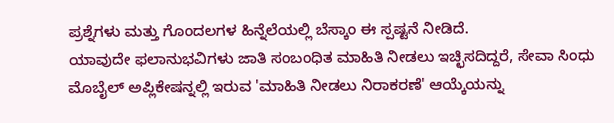ಪ್ರಶ್ನೆಗಳು ಮತ್ತು ಗೊಂದಲಗಳ ಹಿನ್ನೆಲೆಯಲ್ಲಿ ಬೆಸ್ಕಾಂ ಈ ಸ್ಪಷ್ಟನೆ ನೀಡಿದೆ.
ಯಾವುದೇ ಫಲಾನುಭವಿಗಳು ಜಾತಿ ಸಂಬಂಧಿತ ಮಾಹಿತಿ ನೀಡಲು ಇಚ್ಛಿಸದಿದ್ದರೆ, ಸೇವಾ ಸಿಂಧು ಮೊಬೈಲ್ ಅಪ್ಲಿಕೇಷನ್ನಲ್ಲಿ ಇರುವ 'ಮಾಹಿತಿ ನೀಡಲು ನಿರಾಕರಣೆ' ಆಯ್ಕೆಯನ್ನು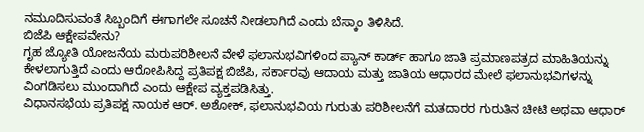ನಮೂದಿಸುವಂತೆ ಸಿಬ್ಬಂದಿಗೆ ಈಗಾಗಲೇ ಸೂಚನೆ ನೀಡಲಾಗಿದೆ ಎಂದು ಬೆಸ್ಕಾಂ ತಿಳಿಸಿದೆ.
ಬಿಜೆಪಿ ಆಕ್ಷೇಪವೇನು?
ಗೃಹ ಜ್ಯೋತಿ ಯೋಜನೆಯ ಮರುಪರಿಶೀಲನೆ ವೇಳೆ ಫಲಾನುಭವಿಗಳಿಂದ ಪ್ಯಾನ್ ಕಾರ್ಡ್ ಹಾಗೂ ಜಾತಿ ಪ್ರಮಾಣಪತ್ರದ ಮಾಹಿತಿಯನ್ನು ಕೇಳಲಾಗುತ್ತಿದೆ ಎಂದು ಆರೋಪಿಸಿದ್ದ ಪ್ರತಿಪಕ್ಷ ಬಿಜೆಪಿ, ಸರ್ಕಾರವು ಆದಾಯ ಮತ್ತು ಜಾತಿಯ ಆಧಾರದ ಮೇಲೆ ಫಲಾನುಭವಿಗಳನ್ನು ವಿಂಗಡಿಸಲು ಮುಂದಾಗಿದೆ ಎಂದು ಆಕ್ಷೇಪ ವ್ಯಕ್ತಪಡಿಸಿತ್ತು.
ವಿಧಾನಸಭೆಯ ಪ್ರತಿಪಕ್ಷ ನಾಯಕ ಆರ್. ಅಶೋಕ್, ಫಲಾನುಭವಿಯ ಗುರುತು ಪರಿಶೀಲನೆಗೆ ಮತದಾರರ ಗುರುತಿನ ಚೀಟಿ ಅಥವಾ ಆಧಾರ್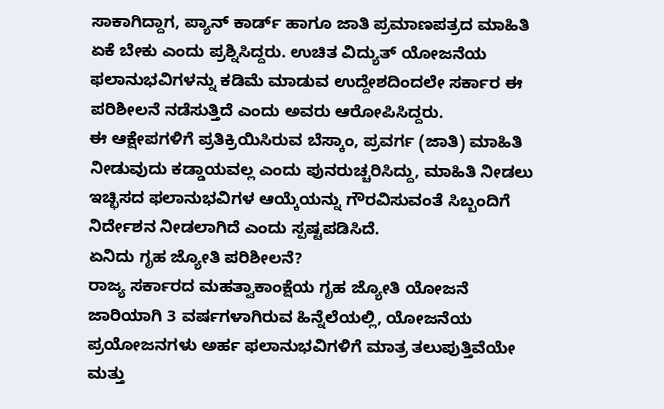ಸಾಕಾಗಿದ್ದಾಗ, ಪ್ಯಾನ್ ಕಾರ್ಡ್ ಹಾಗೂ ಜಾತಿ ಪ್ರಮಾಣಪತ್ರದ ಮಾಹಿತಿ ಏಕೆ ಬೇಕು ಎಂದು ಪ್ರಶ್ನಿಸಿದ್ದರು. ಉಚಿತ ವಿದ್ಯುತ್ ಯೋಜನೆಯ ಫಲಾನುಭವಿಗಳನ್ನು ಕಡಿಮೆ ಮಾಡುವ ಉದ್ದೇಶದಿಂದಲೇ ಸರ್ಕಾರ ಈ ಪರಿಶೀಲನೆ ನಡೆಸುತ್ತಿದೆ ಎಂದು ಅವರು ಆರೋಪಿಸಿದ್ದರು.
ಈ ಆಕ್ಷೇಪಗಳಿಗೆ ಪ್ರತಿಕ್ರಿಯಿಸಿರುವ ಬೆಸ್ಕಾಂ, ಪ್ರವರ್ಗ (ಜಾತಿ) ಮಾಹಿತಿ ನೀಡುವುದು ಕಡ್ಡಾಯವಲ್ಲ ಎಂದು ಪುನರುಚ್ಚರಿಸಿದ್ದು, ಮಾಹಿತಿ ನೀಡಲು ಇಚ್ಛಿಸದ ಫಲಾನುಭವಿಗಳ ಆಯ್ಕೆಯನ್ನು ಗೌರವಿಸುವಂತೆ ಸಿಬ್ಬಂದಿಗೆ ನಿರ್ದೇಶನ ನೀಡಲಾಗಿದೆ ಎಂದು ಸ್ಪಷ್ಟಪಡಿಸಿದೆ.
ಏನಿದು ಗೃಹ ಜ್ಯೋತಿ ಪರಿಶೀಲನೆ?
ರಾಜ್ಯ ಸರ್ಕಾರದ ಮಹತ್ವಾಕಾಂಕ್ಷೆಯ ಗೃಹ ಜ್ಯೋತಿ ಯೋಜನೆ ಜಾರಿಯಾಗಿ 3 ವರ್ಷಗಳಾಗಿರುವ ಹಿನ್ನೆಲೆಯಲ್ಲಿ, ಯೋಜನೆಯ ಪ್ರಯೋಜನಗಳು ಅರ್ಹ ಫಲಾನುಭವಿಗಳಿಗೆ ಮಾತ್ರ ತಲುಪುತ್ತಿವೆಯೇ ಮತ್ತು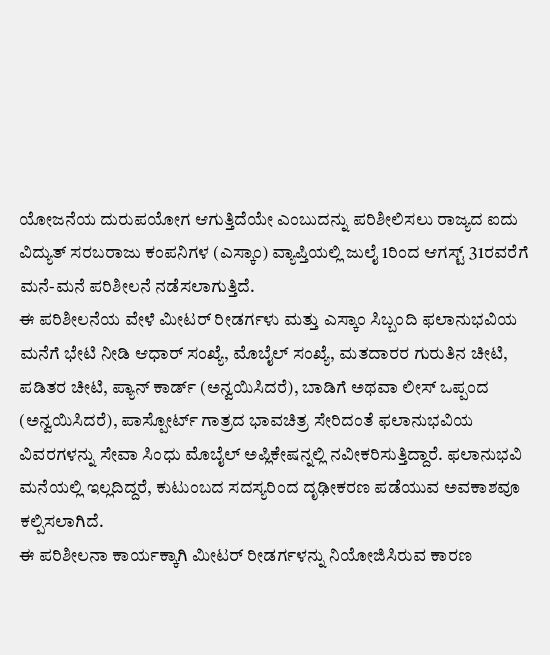ಯೋಜನೆಯ ದುರುಪಯೋಗ ಆಗುತ್ತಿದೆಯೇ ಎಂಬುದನ್ನು ಪರಿಶೀಲಿಸಲು ರಾಜ್ಯದ ಐದು ವಿದ್ಯುತ್ ಸರಬರಾಜು ಕಂಪನಿಗಳ (ಎಸ್ಕಾಂ) ವ್ಯಾಪ್ತಿಯಲ್ಲಿ ಜುಲೈ 1ರಿಂದ ಆಗಸ್ಟ್ 31ರವರೆಗೆ ಮನೆ-ಮನೆ ಪರಿಶೀಲನೆ ನಡೆಸಲಾಗುತ್ತಿದೆ.
ಈ ಪರಿಶೀಲನೆಯ ವೇಳೆ ಮೀಟರ್ ರೀಡರ್ಗಳು ಮತ್ತು ಎಸ್ಕಾಂ ಸಿಬ್ಬಂದಿ ಫಲಾನುಭವಿಯ ಮನೆಗೆ ಭೇಟಿ ನೀಡಿ ಆಧಾರ್ ಸಂಖ್ಯೆ, ಮೊಬೈಲ್ ಸಂಖ್ಯೆ, ಮತದಾರರ ಗುರುತಿನ ಚೀಟಿ, ಪಡಿತರ ಚೀಟಿ, ಪ್ಯಾನ್ ಕಾರ್ಡ್ (ಅನ್ವಯಿಸಿದರೆ), ಬಾಡಿಗೆ ಅಥವಾ ಲೀಸ್ ಒಪ್ಪಂದ (ಅನ್ವಯಿಸಿದರೆ), ಪಾಸ್ಪೋರ್ಟ್ ಗಾತ್ರದ ಭಾವಚಿತ್ರ ಸೇರಿದಂತೆ ಫಲಾನುಭವಿಯ ವಿವರಗಳನ್ನು ಸೇವಾ ಸಿಂಧು ಮೊಬೈಲ್ ಅಪ್ಲಿಕೇಷನ್ನಲ್ಲಿ ನವೀಕರಿಸುತ್ತಿದ್ದಾರೆ. ಫಲಾನುಭವಿ ಮನೆಯಲ್ಲಿ ಇಲ್ಲದಿದ್ದರೆ, ಕುಟುಂಬದ ಸದಸ್ಯರಿಂದ ದೃಢೀಕರಣ ಪಡೆಯುವ ಅವಕಾಶವೂ ಕಲ್ಪಿಸಲಾಗಿದೆ.
ಈ ಪರಿಶೀಲನಾ ಕಾರ್ಯಕ್ಕಾಗಿ ಮೀಟರ್ ರೀಡರ್ಗಳನ್ನು ನಿಯೋಜಿಸಿರುವ ಕಾರಣ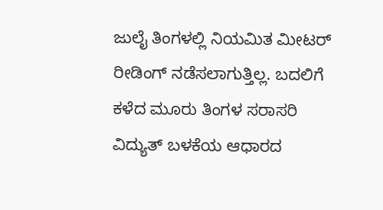ಜುಲೈ ತಿಂಗಳಲ್ಲಿ ನಿಯಮಿತ ಮೀಟರ್ ರೀಡಿಂಗ್ ನಡೆಸಲಾಗುತ್ತಿಲ್ಲ. ಬದಲಿಗೆ ಕಳೆದ ಮೂರು ತಿಂಗಳ ಸರಾಸರಿ ವಿದ್ಯುತ್ ಬಳಕೆಯ ಆಧಾರದ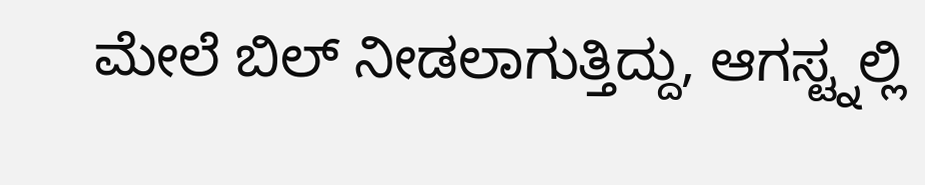ಮೇಲೆ ಬಿಲ್ ನೀಡಲಾಗುತ್ತಿದ್ದು, ಆಗಸ್ಟ್ನಲ್ಲಿ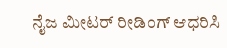ನೈಜ ಮೀಟರ್ ರೀಡಿಂಗ್ ಆಧರಿಸಿ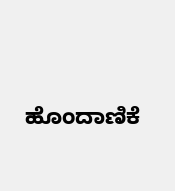ಹೊಂದಾಣಿಕೆ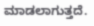ಮಾಡಲಾಗುತ್ತದೆ.